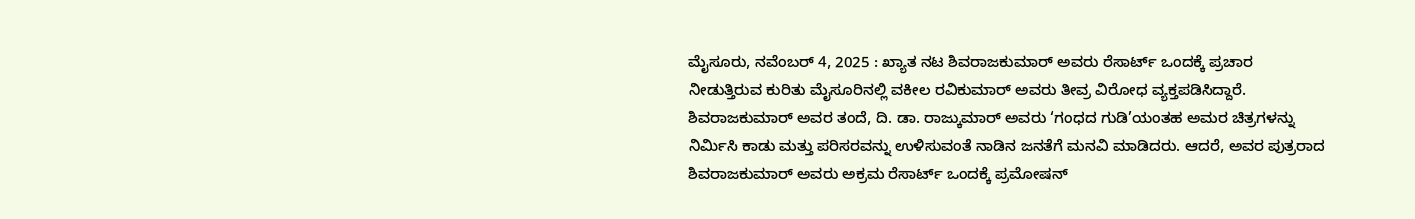ಮೈಸೂರು, ನವೆಂಬರ್ 4, 2025 : ಖ್ಯಾತ ನಟ ಶಿವರಾಜಕುಮಾರ್ ಅವರು ರೆಸಾರ್ಟ್ ಒಂದಕ್ಕೆ ಪ್ರಚಾರ ನೀಡುತ್ತಿರುವ ಕುರಿತು ಮೈಸೂರಿನಲ್ಲಿ ವಕೀಲ ರವಿಕುಮಾರ್ ಅವರು ತೀವ್ರ ವಿರೋಧ ವ್ಯಕ್ತಪಡಿಸಿದ್ದಾರೆ.
ಶಿವರಾಜಕುಮಾರ್ ಅವರ ತಂದೆ, ದಿ. ಡಾ. ರಾಜ್ಕುಮಾರ್ ಅವರು ‘ಗಂಧದ ಗುಡಿ’ಯಂತಹ ಅಮರ ಚಿತ್ರಗಳನ್ನು ನಿರ್ಮಿಸಿ ಕಾಡು ಮತ್ತು ಪರಿಸರವನ್ನು ಉಳಿಸುವಂತೆ ನಾಡಿನ ಜನತೆಗೆ ಮನವಿ ಮಾಡಿದರು. ಆದರೆ, ಅವರ ಪುತ್ರರಾದ ಶಿವರಾಜಕುಮಾರ್ ಅವರು ಅಕ್ರಮ ರೆಸಾರ್ಟ್ ಒಂದಕ್ಕೆ ಪ್ರಮೋಷನ್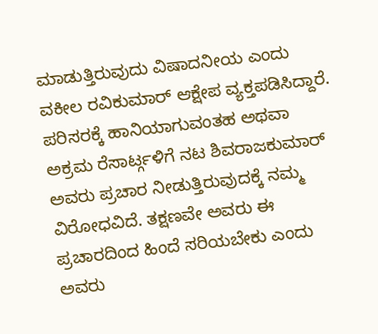ಮಾಡುತ್ತಿರುವುದು ವಿಷಾದನೀಯ ಎಂದು ವಕೀಲ ರವಿಕುಮಾರ್ ಆಕ್ಷೇಪ ವ್ಯಕ್ತಪಡಿಸಿದ್ದಾರೆ. ಪರಿಸರಕ್ಕೆ ಹಾನಿಯಾಗುವಂತಹ ಅಥವಾ ಅಕ್ರಮ ರೆಸಾರ್ಟ್ಗಳಿಗೆ ನಟ ಶಿವರಾಜಕುಮಾರ್ ಅವರು ಪ್ರಚಾರ ನೀಡುತ್ತಿರುವುದಕ್ಕೆ ನಮ್ಮ ವಿರೋಧವಿದೆ. ತಕ್ಷಣವೇ ಅವರು ಈ ಪ್ರಚಾರದಿಂದ ಹಿಂದೆ ಸರಿಯಬೇಕು ಎಂದು ಅವರು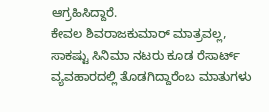ಆಗ್ರಹಿಸಿದ್ದಾರೆ.
ಕೇವಲ ಶಿವರಾಜಕುಮಾರ್ ಮಾತ್ರವಲ್ಲ, ಸಾಕಷ್ಟು ಸಿನಿಮಾ ನಟರು ಕೂಡ ರೆಸಾರ್ಟ್ ವ್ಯವಹಾರದಲ್ಲಿ ತೊಡಗಿದ್ದಾರೆಂಬ ಮಾತುಗಳು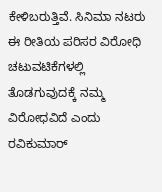ಕೇಳಿಬರುತ್ತಿವೆ. ಸಿನಿಮಾ ನಟರು ಈ ರೀತಿಯ ಪರಿಸರ ವಿರೋಧಿ ಚಟುವಟಿಕೆಗಳಲ್ಲಿ ತೊಡಗುವುದಕ್ಕೆ ನಮ್ಮ ವಿರೋಧವಿದೆ ಎಂದು ರವಿಕುಮಾರ್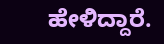ಹೇಳಿದ್ದಾರೆ.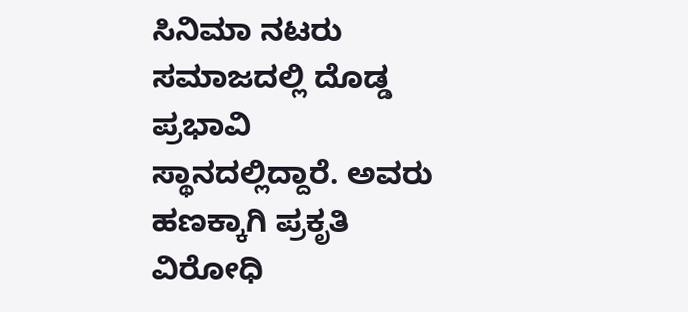ಸಿನಿಮಾ ನಟರು ಸಮಾಜದಲ್ಲಿ ದೊಡ್ಡ ಪ್ರಭಾವಿ ಸ್ಥಾನದಲ್ಲಿದ್ದಾರೆ. ಅವರು ಹಣಕ್ಕಾಗಿ ಪ್ರಕೃತಿ ವಿರೋಧಿ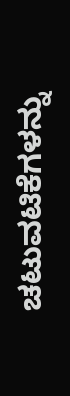ಚಟುವಟಿಕೆಗಳನ್ನು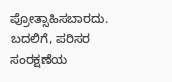ಪ್ರೋತ್ಸಾಹಿಸಬಾರದು. ಬದಲಿಗೆ, ಪರಿಸರ ಸಂರಕ್ಷಣೆಯ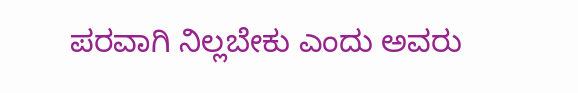ಪರವಾಗಿ ನಿಲ್ಲಬೇಕು ಎಂದು ಅವರು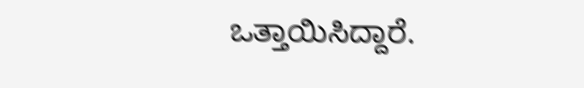ಒತ್ತಾಯಿಸಿದ್ದಾರೆ.